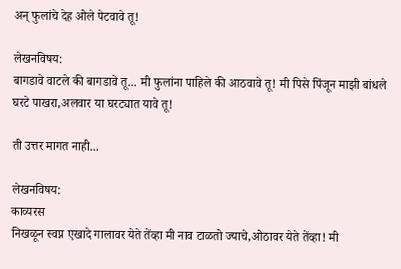अन् फुलांचे देह ओले पेटवावे तू!

लेखनविषय:
बागडावे वाटले की बागडावे तू... मी फुलांना पाहिले की आठवावे तू! मी पिसे पिंजून माझी बांधले घरटे पाखरा,अलवार या घरट्यात यावे तू!

ती उत्तर मागत नाही...

लेखनविषय:
काव्यरस
निखळून स्वप्न एखादे गालावर येते तेंव्हा मी नाव टाळतो ज्याचे,ओठावर येते तेंव्हा! मी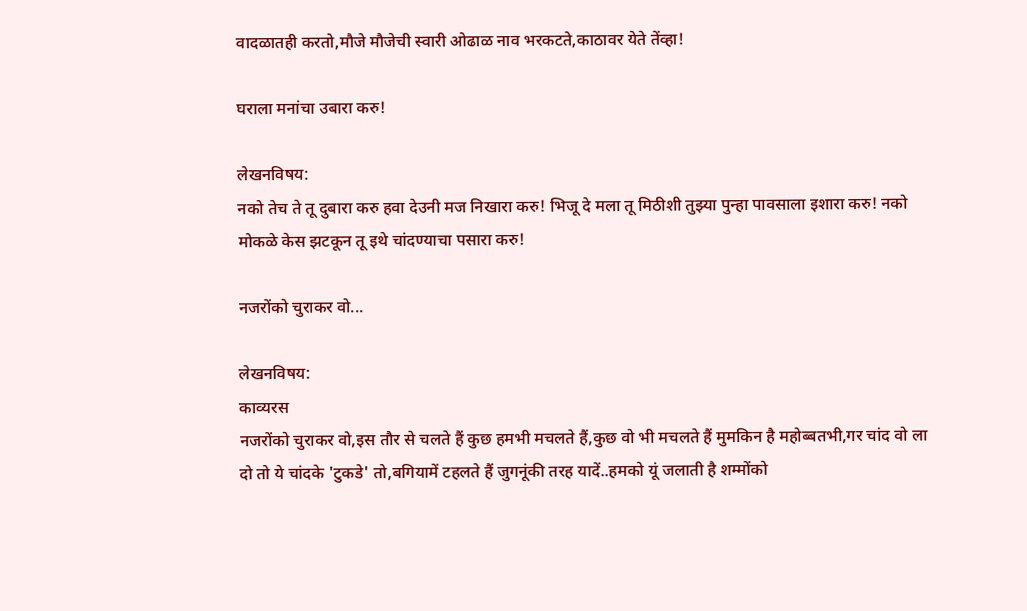वादळातही करतो,मौजे मौजेची स्वारी ओढाळ नाव भरकटते,काठावर येते तेंव्हा!

घराला मनांचा उबारा करु!

लेखनविषय:
नको तेच ते तू दुबारा करु हवा देउनी मज निखारा करु! भिजू दे मला तू मिठीशी तुझ्या पुन्हा पावसाला इशारा करु! नको मोकळे केस झटकून तू इथे चांदण्याचा पसारा करु!

नजरोंको चुराकर वो...

लेखनविषय:
काव्यरस
नजरोंको चुराकर वो,इस तौर से चलते हैं कुछ हमभी मचलते हैं,कुछ वो भी मचलते हैं मुमकिन है महोब्बतभी,गर चांद वो ला दो तो ये चांदके 'टुकडे' तो,बगियामें टहलते हैं जुगनूंकी तरह यादें..हमको यूं जलाती है शम्मोंको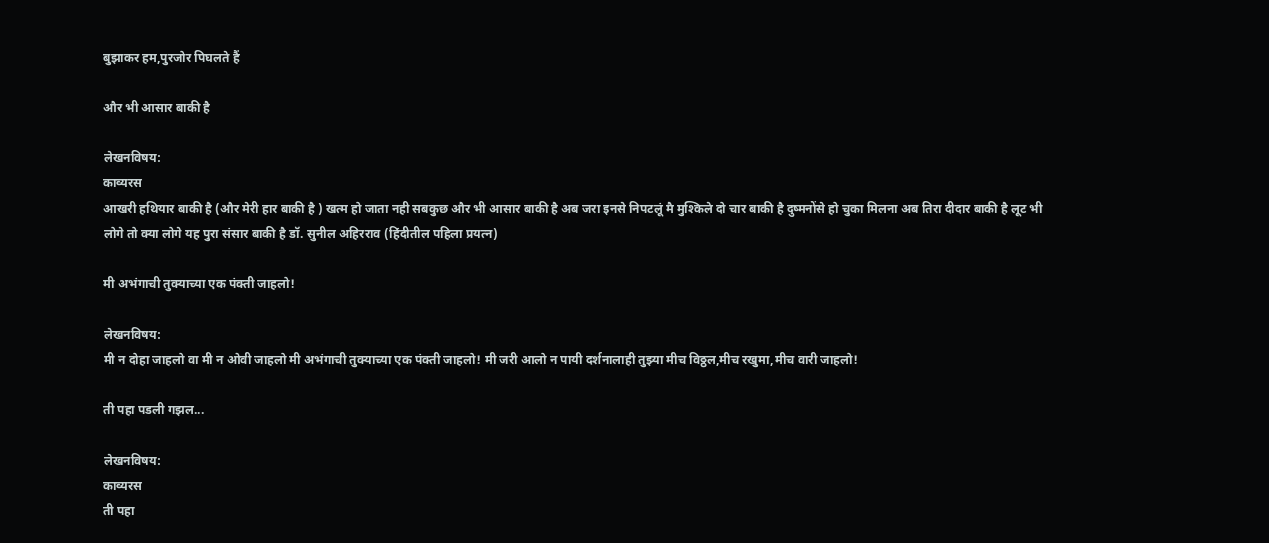बुझाकर हम,पुरजोर पिघलते हैं

और भी आसार बाकी है

लेखनविषय:
काव्यरस
आखरी हथियार बाकी है (और मेरी हार बाकी है ) खत्म हो जाता नही सबकुछ और भी आसार बाकी है अब जरा इनसे निपटलूं मै मुश्किले दो चार बाकी है दुष्मनोंसे हो चुका मिलना अब तिरा दीदार बाकी है लूट भी लोगे तो क्या लोगे यह पुरा संसार बाकी है डॉ. सुनील अहिरराव (हिंदीतील पहिला प्रयत्न)

मी अभंगाची तुक्याच्या एक पंक्ती जाहलो!

लेखनविषय:
मी न दोहा जाहलो वा मी न ओवी जाहलो मी अभंगाची तुक्याच्या एक पंक्ती जाहलो! मी जरी आलो न पायी दर्शनालाही तुझ्या मीच विठ्ठल,मीच रखुमा,मीच वारी जाहलो!

ती पहा पडली गझल...

लेखनविषय:
काव्यरस
ती पहा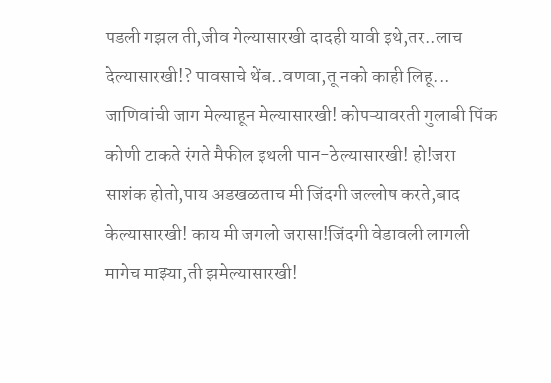पडली गझल ती,जीव गेल्यासारखी दादही यावी इथे,तर..लाच देल्यासारखी!? पावसाचे थेंब..वणवा,तू नको काही लिहू... जाणिवांची जाग मेल्याहून मेल्यासारखी! कोपऱ्यावरती गुलाबी पिंक कोणी टाकते रंगते मैफील इथली पान-ठेल्यासारखी! हो!जरा साशंक होतो,पाय अडखळताच मी जिंदगी जल्लोष करते,बाद केल्यासारखी! काय मी जगलो जरासा!जिंदगी वेडावली लागली मागेच माझ्या,ती झमेल्यासारखी!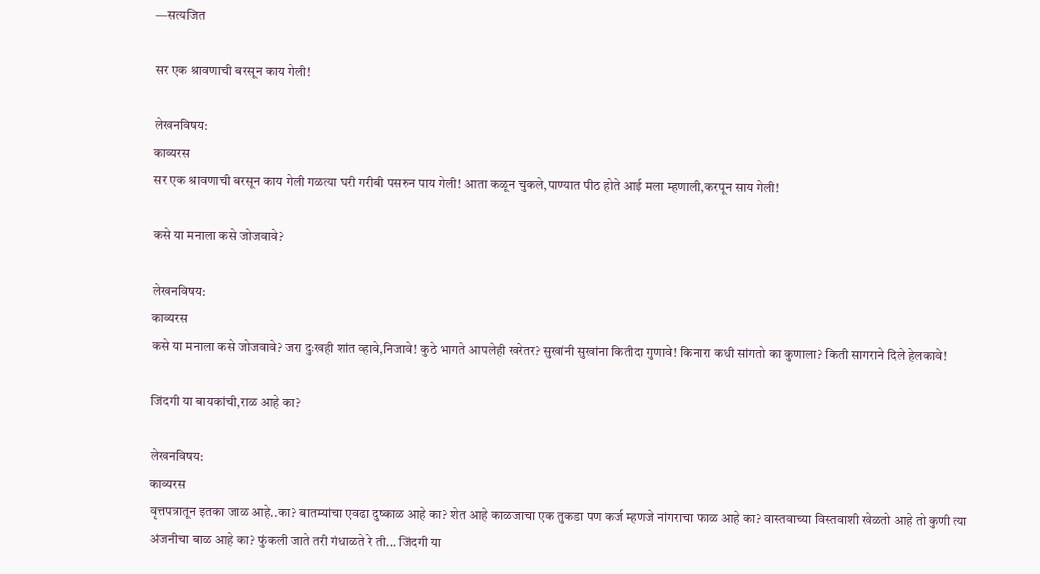—सत्यजित

सर एक श्रावणाची बरसून काय गेली!

लेखनविषय:
काव्यरस
सर एक श्रावणाची बरसून काय गेली गळत्या घरी गरीबी पसरुन पाय गेली! आता कळून चुकले,पाण्यात पीठ होते आई मला म्हणाली,करपून साय गेली!

कसे या मनाला कसे जोजवावे?

लेखनविषय:
काव्यरस
कसे या मनाला कसे जोजवावे? जरा दुःखही शांत व्हावे,निजावे! कुठे भागते आपलेही खरेतर? सुखांनी सुखांना कितीदा गुणावे! किनारा कधी सांगतो का कुणाला? किती सागराने दिले हेलकावे!

जिंदगी या बायकांची,राळ आहे का?

लेखनविषय:
काव्यरस
वृत्तपत्रातून इतका जाळ आहे..का? बातम्यांचा एवढा दुष्काळ आहे का? शेत आहे काळजाचा एक तुकडा पण कर्ज म्हणजे नांगराचा फाळ आहे का? वास्तवाच्या विस्तवाशी खेळतो आहे तो कुणी त्या अंजनीचा बाळ आहे का? फुंकली जाते तरी गंधाळते रे ती... जिंदगी या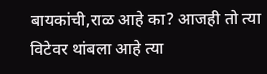बायकांची,राळ आहे का? आजही तो त्या विटेवर थांबला आहे त्या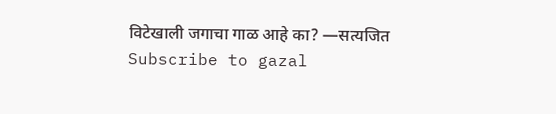विटेखाली जगाचा गाळ आहे का? —सत्यजित
Subscribe to gazal